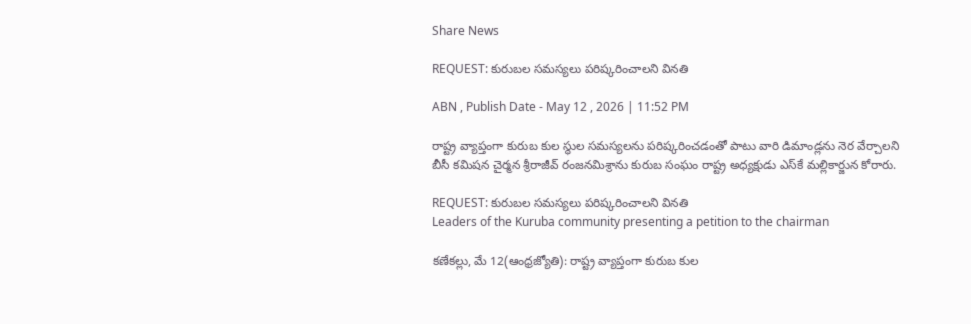Share News

REQUEST: కురుబల సమస్యలు పరిష్కరించాలని వినతి

ABN , Publish Date - May 12 , 2026 | 11:52 PM

రాష్ట్ర వ్యాప్తంగా కురుబ కుల స్థుల సమస్యలను పరిష్కరించడంతో పాటు వారి డిమాండ్లను నెర వేర్చాలని బీసీ కమిషన చైర్మన శ్రీరాజీవ్‌ రంజనమిశ్రాను కురుబ సంఘం రాష్ట్ర అధ్యక్షుడు ఎస్‌కే మల్లికార్జున కోరారు.

REQUEST: కురుబల సమస్యలు పరిష్కరించాలని వినతి
Leaders of the Kuruba community presenting a petition to the chairman

కణేకల్లు, మే 12(ఆంధ్రజ్యోతి): రాష్ట్ర వ్యాప్తంగా కురుబ కుల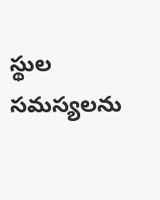స్థుల సమస్యలను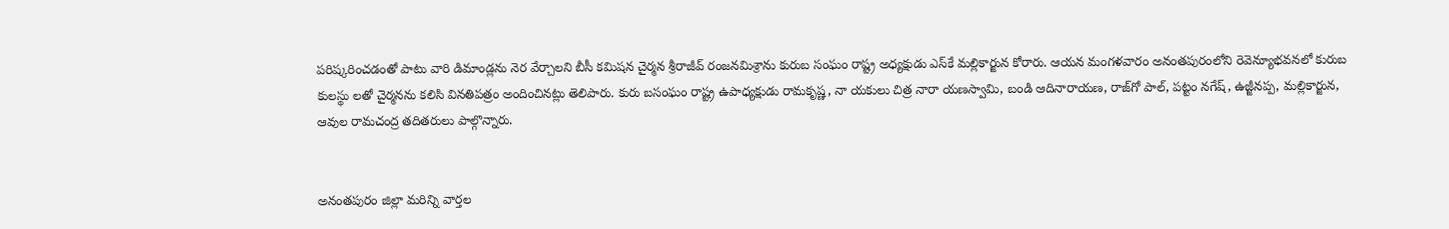పరిష్కరించడంతో పాటు వారి డిమాండ్లను నెర వేర్చాలని బీసీ కమిషన చైర్మన శ్రీరాజీవ్‌ రంజనమిశ్రాను కురుబ సంఘం రాష్ట్ర అధ్యక్షుడు ఎస్‌కే మల్లికార్జున కోరారు. ఆయన మంగళవారం అనంతపురంలోని రెవెన్యూభవనలో కురుబ కులస్థు లతో చైర్మనను కలిసి వినతిపత్రం అందించినట్లు తెలిపారు. కురు బసంఘం రాష్ట్ర ఉపాధ్యక్షుడు రామకృష్ణ, నా యకులు చిత్ర నారా యణస్వామి, బండి ఆదినారాయణ, రాజ్‌గో పాల్‌, పట్టం నగేష్‌, ఉజ్జీనప్ప, మల్లికార్జున, ఆవుల రామచంద్ర తదితరులు పాల్గొన్నారు.


అనంతపురం జిల్లా మరిన్ని వార్తల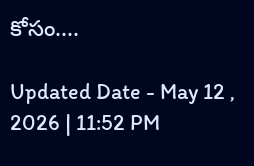కోసం....

Updated Date - May 12 , 2026 | 11:52 PM